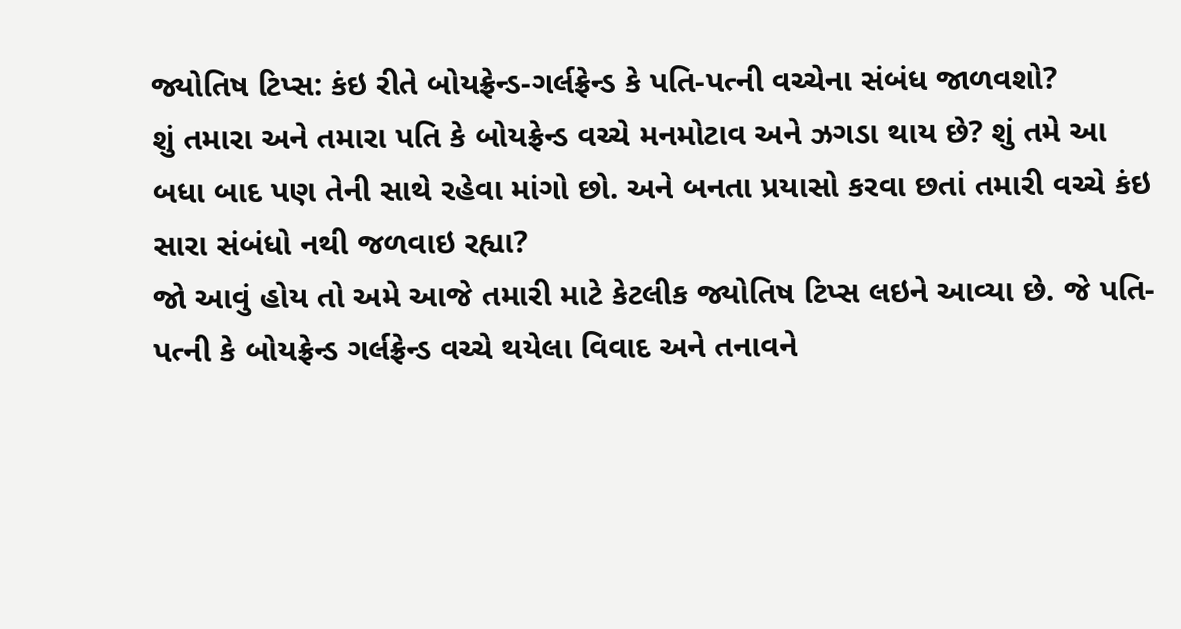જ્યોતિષ ટિપ્સ: કંઇ રીતે બોયફ્રેન્ડ-ગર્લફ્રેન્ડ કે પતિ-પત્ની વચ્ચેના સંબંધ જાળવશો?
શું તમારા અને તમારા પતિ કે બોયફ્રેન્ડ વચ્ચે મનમોટાવ અને ઝગડા થાય છે? શું તમે આ બધા બાદ પણ તેની સાથે રહેવા માંગો છો. અને બનતા પ્રયાસો કરવા છતાં તમારી વચ્ચે કંઇ સારા સંબંધો નથી જળવાઇ રહ્યા?
જો આવું હોય તો અમે આજે તમારી માટે કેટલીક જ્યોતિષ ટિપ્સ લઇને આવ્યા છે. જે પતિ-પત્ની કે બોયફ્રેન્ડ ગર્લફ્રેન્ડ વચ્ચે થયેલા વિવાદ અને તનાવને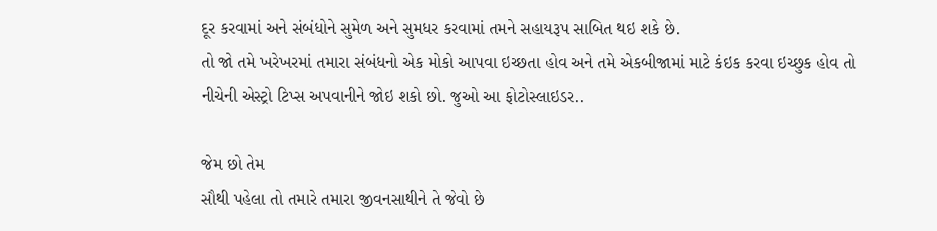દૂર કરવામાં અને સંબંધોને સુમેળ અને સુમધર કરવામાં તમને સહાયરૂપ સાબિત થઇ શકે છે.
તો જો તમે ખરેખરમાં તમારા સંબંધનો એક મોકો આપવા ઇચ્છતા હોવ અને તમે એકબીજામાં માટે કંઇક કરવા ઇચ્છુક હોવ તો નીચેની એસ્ટ્રો ટિપ્સ અપવાનીને જોઇ શકો છો. જુઓ આ ફોટોસ્લાઇડર..

જેમ છો તેમ
સૌથી પહેલા તો તમારે તમારા જીવનસાથીને તે જેવો છે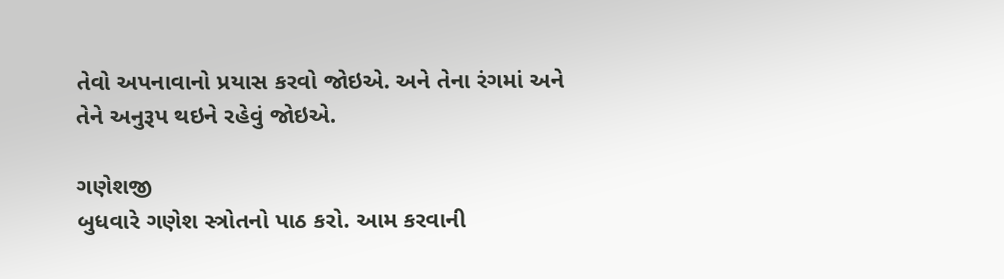તેવો અપનાવાનો પ્રયાસ કરવો જોઇએ. અને તેના રંગમાં અને તેને અનુરૂપ થઇને રહેવું જોઇએ.

ગણેશજી
બુધવારે ગણેશ સ્ત્રોતનો પાઠ કરો. આમ કરવાની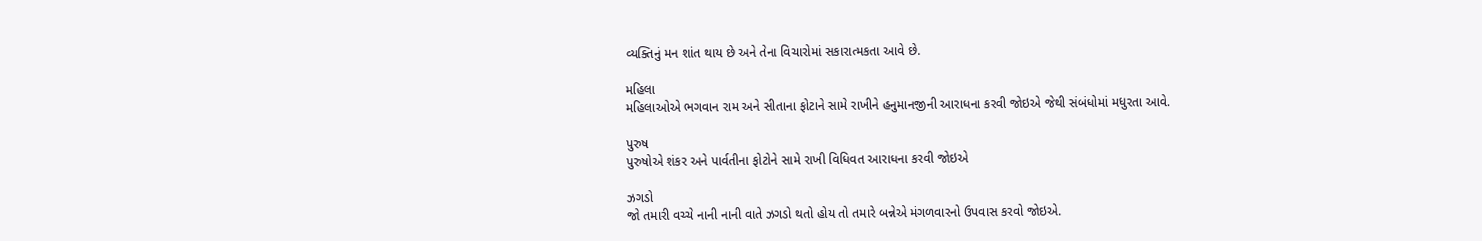વ્યક્તિનું મન શાંત થાય છે અને તેના વિચારોમાં સકારાત્મકતા આવે છે.

મહિલા
મહિલાઓએ ભગવાન રામ અને સીતાના ફોટાને સામે રાખીને હનુમાનજીની આરાધના કરવી જોઇએ જેથી સંબંધોમાં મધુરતા આવે.

પુરુષ
પુરુષોએ શંકર અને પાર્વતીના ફોટોને સામે રાખી વિધિવત આરાધના કરવી જોઇએ

ઝગડો
જો તમારી વચ્ચે નાની નાની વાતે ઝગડો થતો હોય તો તમારે બન્નેએ મંગળવારનો ઉપવાસ કરવો જોઇએ.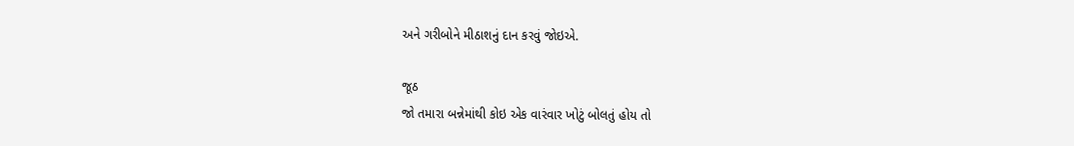અને ગરીબોને મીઠાશનું દાન કરવું જોઇએ.

જૂઠ
જો તમારા બન્નેમાંથી કોઇ એક વારંવાર ખોટું બોલતું હોય તો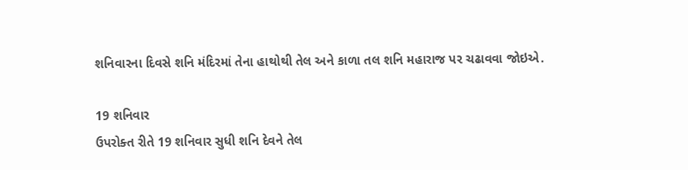શનિવારના દિવસે શનિ મંદિરમાં તેના હાથોથી તેલ અને કાળા તલ શનિ મહારાજ પર ચઢાવવા જોઇએ.

19 શનિવાર
ઉપરોક્ત રીતે 19 શનિવાર સુધી શનિ દેવને તેલ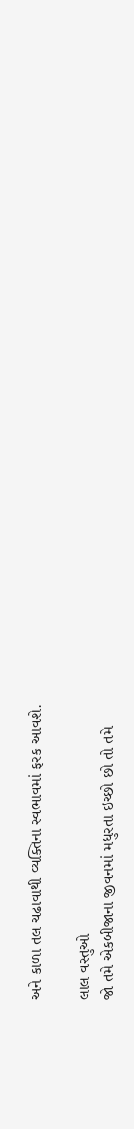અને કાળા તલ ચઢાવાથી વ્યક્તિના સ્વભાવમાં ફરક આવશે.

લાલ વસ્તુઓ
જો તમે એકબીજાના જીવનમાં મધુરતા ઇચ્છો છો તો તમે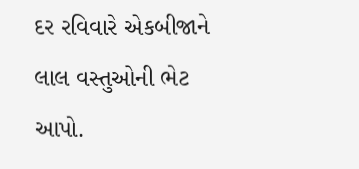દર રવિવારે એકબીજાને લાલ વસ્તુઓની ભેટ આપો.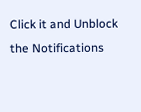Click it and Unblock the Notifications